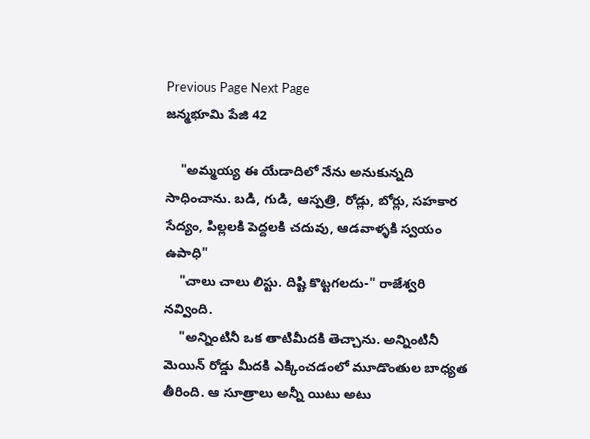Previous Page Next Page
జన్మభూమి పేజి 42

    "అమ్మయ్య ఈ యేడాదిలో నేను అనుకున్నది సాధించాను. బడి, గుడి, ఆస్పత్రి, రోడ్లు, బోర్లు, సహకార సేద్యం, పిల్లలకి పెద్దలకి చదువు, ఆడవాళ్ళకి స్వయం ఉపాధి"
    "చాలు చాలు లిస్టు. దిష్టి కొట్టగలదు-" రాజేశ్వరి నవ్వింది.
    "అన్నింటినీ ఒక తాటిమీదకి తెచ్చాను. అన్నింటినీ మెయిన్ రోడ్డు మీదకి ఎక్కించడంలో మూడొంతుల బాధ్యత తీరింది. ఆ సూత్రాలు అన్నీ యిటు అటు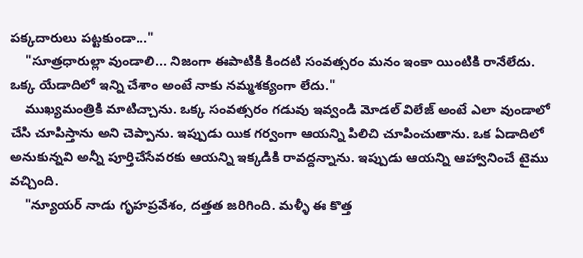పక్కదారులు పట్టకుండా..."
    "సూత్రధారుల్లా వుండాలి... నిజంగా ఈపాటికి కిందటి సంవత్సరం మనం ఇంకా యింటికి రానేలేదు. ఒక్క యేడాదిలో ఇన్ని చేశాం అంటే నాకు నమ్మశక్యంగా లేదు."
    ముఖ్యమంత్రికి మాటిచ్చాను. ఒక్క సంవత్సరం గడువు ఇవ్వండి మోడల్ విలేజ్ అంటే ఎలా వుండాలో చేసి చూపిస్తాను అని చెప్పాను. ఇప్పుడు యిక గర్వంగా ఆయన్ని పిలిచి చూపించుతాను. ఒక ఏడాదిలో అనుకున్నవి అన్నీ పూర్తిచేసేవరకు ఆయన్ని ఇక్కడికి రావద్దన్నాను. ఇప్పుడు ఆయన్ని ఆహ్వానించే టైము వచ్చింది.
    "న్యూయర్ నాడు గృహప్రవేశం, దత్తత జరిగింది. మళ్ళీ ఈ కొత్త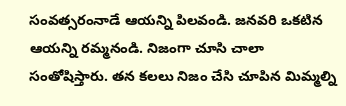సంవత్సరంనాడే ఆయన్ని పిలవండి. జనవరి ఒకటిన ఆయన్ని రమ్మనండి. నిజంగా చూసి చాలా సంతోషిస్తారు. తన కలలు నిజం చేసి చూపిన మిమ్మల్ని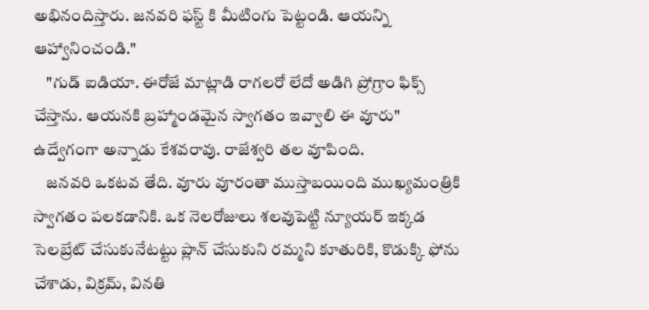అభినందిస్తారు. జనవరి ఫస్ట్ కి మీటింగు పెట్టండి. ఆయన్ని ఆహ్వానించండి."
    "గుడ్ ఐడియా. ఈరోజే మాట్లాడి రాగలరో లేదో అడిగి ప్రోగ్రాం ఫిక్స్ చేస్తాను. ఆయనకి బ్రహ్మాండమైన స్వాగతం ఇవ్వాలి ఈ వూరు" ఉద్వేగంగా అన్నాడు కేశవరావు. రాజేశ్వరి తల వూపింది.
    జనవరి ఒకటవ తేది. వూరు వూరంతా ముస్తాబయింది ముఖ్యమంత్రికి స్వాగతం పలకడానికి. ఒక నెలరోజులు శలవుపెట్టి న్యూయర్ ఇక్కడ సెలబ్రేట్ చేసుకునేటట్టు ప్లాన్ చేసుకుని రమ్మని కూతురికి, కొడుక్కి ఫోను చేశాడు, విక్రమ్, వినతి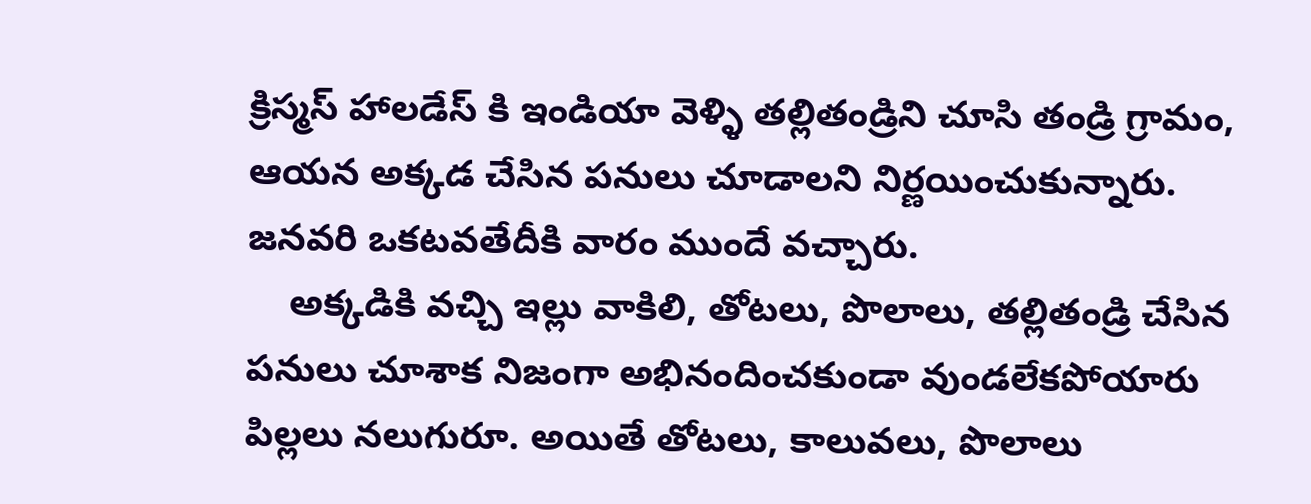క్రిస్మస్ హాలడేస్ కి ఇండియా వెళ్ళి తల్లితండ్రిని చూసి తండ్రి గ్రామం, ఆయన అక్కడ చేసిన పనులు చూడాలని నిర్ణయించుకున్నారు. జనవరి ఒకటవతేదీకి వారం ముందే వచ్చారు.
    అక్కడికి వచ్చి ఇల్లు వాకిలి, తోటలు, పొలాలు, తల్లితండ్రి చేసిన పనులు చూశాక నిజంగా అభినందించకుండా వుండలేకపోయారు పిల్లలు నలుగురూ. అయితే తోటలు, కాలువలు, పొలాలు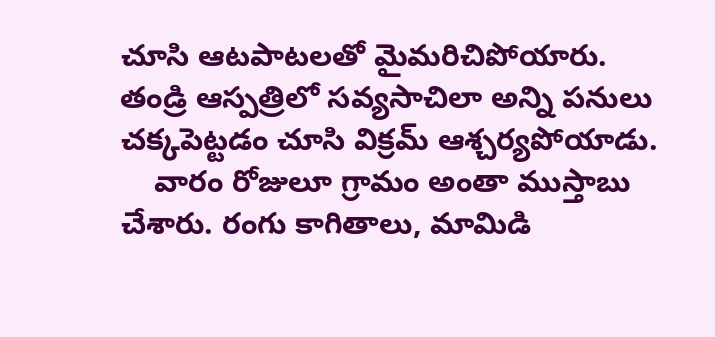చూసి ఆటపాటలతో మైమరిచిపోయారు. తండ్రి ఆస్పత్రిలో సవ్యసాచిలా అన్ని పనులు చక్కపెట్టడం చూసి విక్రమ్ ఆశ్చర్యపోయాడు.
    వారం రోజులూ గ్రామం అంతా ముస్తాబు చేశారు. రంగు కాగితాలు, మామిడి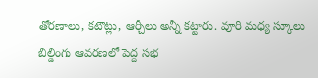తోరణాలు, కటౌట్లు, ఆర్చీలు అన్నీ కట్టారు. వూరి మధ్య స్కూలు బిల్డింగు ఆవరణలో పెద్ద సభ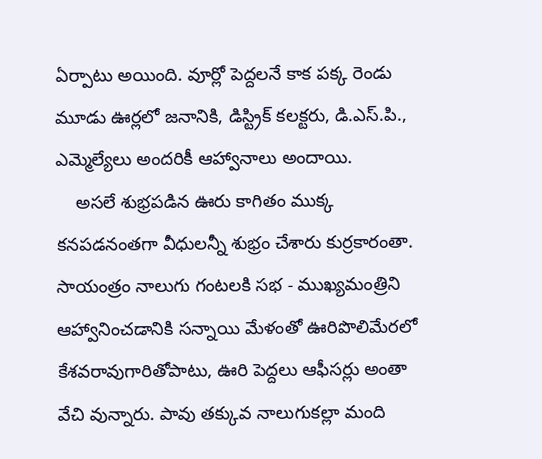ఏర్పాటు అయింది. వూర్లో పెద్దలనే కాక పక్క రెండు మూడు ఊర్లలో జనానికి, డిస్ట్రిక్ కలక్టరు, డి.ఎస్.పి., ఎమ్మెల్యేలు అందరికీ ఆహ్వానాలు అందాయి.
    అసలే శుభ్రపడిన ఊరు కాగితం ముక్క కనపడనంతగా వీధులన్నీ శుభ్రం చేశారు కుర్రకారంతా. సాయంత్రం నాలుగు గంటలకి సభ - ముఖ్యమంత్రిని ఆహ్వానించడానికి సన్నాయి మేళంతో ఊరిపొలిమేరలో కేశవరావుగారితోపాటు, ఊరి పెద్దలు ఆఫీసర్లు అంతా వేచి వున్నారు. పావు తక్కువ నాలుగుకల్లా మంది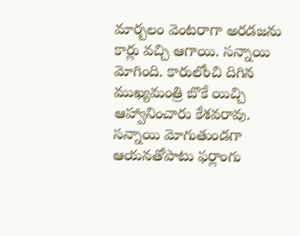మార్బలం వెంటరాగా అరడజను కార్లు వచ్చి ఆగాయి. సన్నాయి మోగింది. కారులోంచి దిగిన ముఖ్యమంత్రి బొకే యిచ్చి ఆహ్వానించారు కేశవరావు. సన్నాయి మోగుతుండగా ఆయనతోపాటు ఫర్లాంగు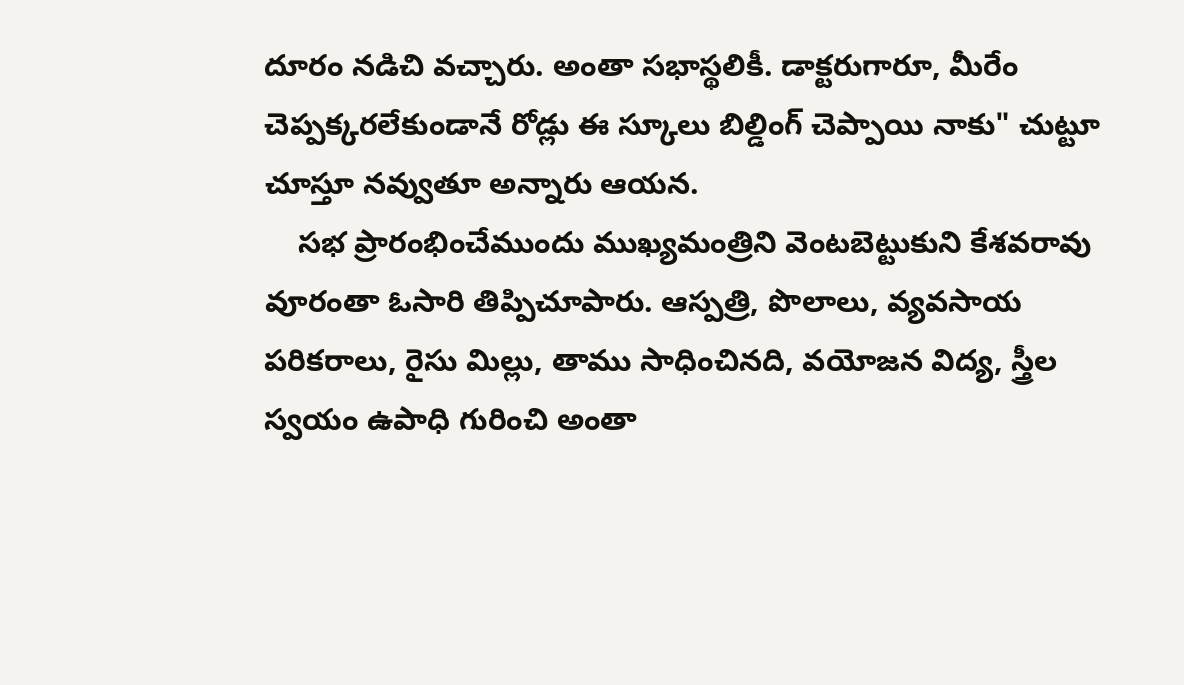దూరం నడిచి వచ్చారు. అంతా సభాస్థలికీ. డాక్టరుగారూ, మీరేం చెప్పక్కరలేకుండానే రోడ్లు ఈ స్కూలు బిల్డింగ్ చెప్పాయి నాకు" చుట్టూ చూస్తూ నవ్వుతూ అన్నారు ఆయన.
    సభ ప్రారంభించేముందు ముఖ్యమంత్రిని వెంటబెట్టుకుని కేశవరావు వూరంతా ఓసారి తిప్పిచూపారు. ఆస్పత్రి, పొలాలు, వ్యవసాయ పరికరాలు, రైసు మిల్లు, తాము సాధించినది, వయోజన విద్య, స్త్రీల స్వయం ఉపాధి గురించి అంతా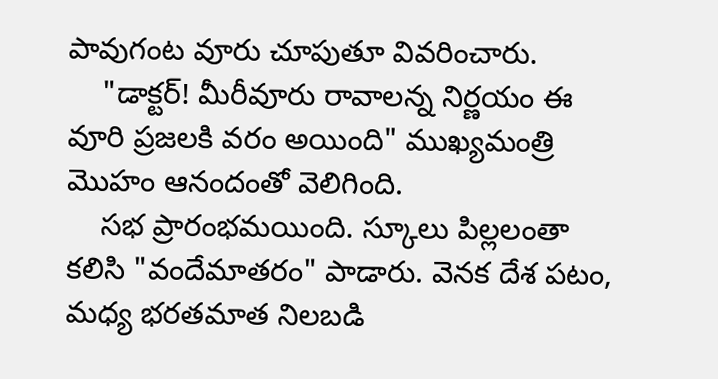పావుగంట వూరు చూపుతూ వివరించారు.
    "డాక్టర్! మీరీవూరు రావాలన్న నిర్ణయం ఈ వూరి ప్రజలకి వరం అయింది" ముఖ్యమంత్రి మొహం ఆనందంతో వెలిగింది.
    సభ ప్రారంభమయింది. స్కూలు పిల్లలంతా కలిసి "వందేమాతరం" పాడారు. వెనక దేశ పటం, మధ్య భరతమాత నిలబడి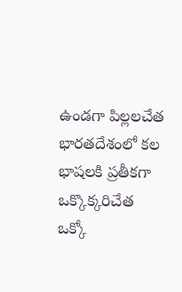ఉండగా పిల్లలచేత భారతదేశంలో కల భాషలకి ప్రతీకగా ఒక్కొక్కరిచేత ఒక్కో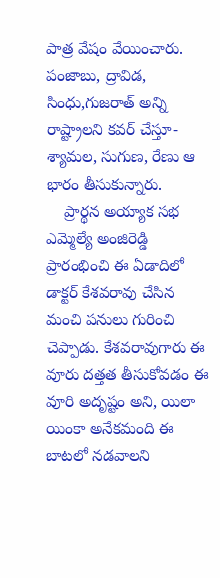పాత్ర వేషం వేయించారు. పంజాబు, ద్రావిడ, సింధు,గుజరాత్ అన్ని రాష్ట్రాలని కవర్ చేస్తూ- శ్యామల, సుగుణ, రేణు ఆ భారం తీసుకున్నారు.
    ప్రార్థన అయ్యాక సభ ఎమ్మెల్యే అంజిరెడ్డి ప్రారంభించి ఈ ఏడాదిలో డాక్టర్ కేశవరావు చేసిన మంచి పనులు గురించి చెప్పాడు. కేశవరావుగారు ఈ వూరు దత్తత తీసుకోవడం ఈ వూరి అదృష్టం అని, యిలా యింకా అనేకమంది ఈ బాటలో నడవాలని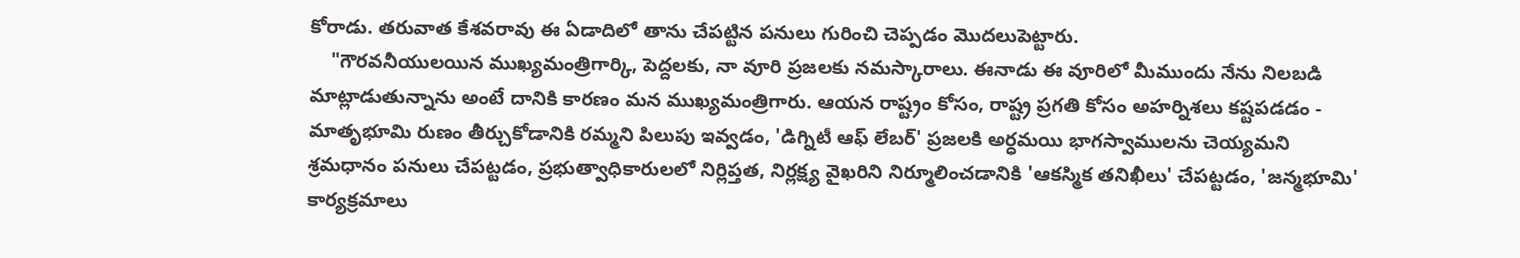కోరాడు. తరువాత కేశవరావు ఈ ఏడాదిలో తాను చేపట్టిన పనులు గురించి చెప్పడం మొదలుపెట్టారు.
    "గౌరవనీయులయిన ముఖ్యమంత్రిగార్కి, పెద్దలకు, నా వూరి ప్రజలకు నమస్కారాలు. ఈనాడు ఈ వూరిలో మీముందు నేను నిలబడి మాట్లాడుతున్నాను అంటే దానికి కారణం మన ముఖ్యమంత్రిగారు. ఆయన రాష్ట్రం కోసం, రాష్ట్ర ప్రగతి కోసం అహర్నిశలు కష్టపడడం - మాతృభూమి రుణం తీర్చుకోడానికి రమ్మని పిలుపు ఇవ్వడం, 'డిగ్నిటీ ఆఫ్ లేబర్' ప్రజలకి అర్ధమయి భాగస్వాములను చెయ్యమని శ్రమధానం పనులు చేపట్టడం, ప్రభుత్వాధికారులలో నిర్లిప్తత, నిర్లక్ష్య వైఖరిని నిర్మూలించడానికి 'ఆకస్మిక తనిఖీలు' చేపట్టడం, 'జన్మభూమి' కార్యక్రమాలు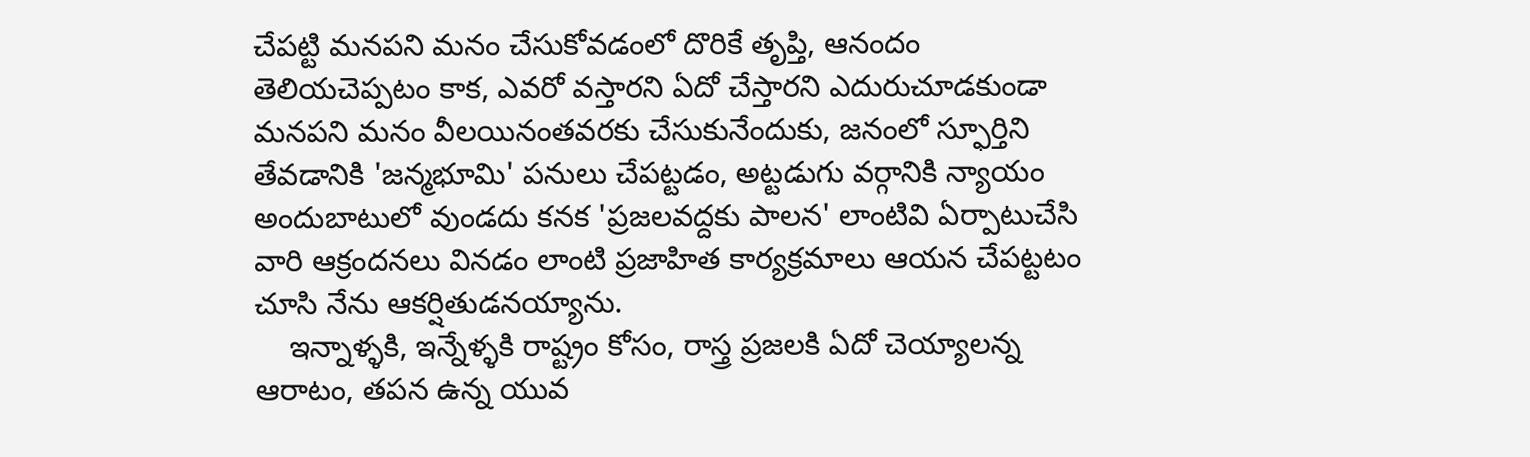చేపట్టి మనపని మనం చేసుకోవడంలో దొరికే తృప్తి, ఆనందం తెలియచెప్పటం కాక, ఎవరో వస్తారని ఏదో చేస్తారని ఎదురుచూడకుండా మనపని మనం వీలయినంతవరకు చేసుకునేందుకు, జనంలో స్ఫూర్తిని తేవడానికి 'జన్మభూమి' పనులు చేపట్టడం, అట్టడుగు వర్గానికి న్యాయం అందుబాటులో వుండదు కనక 'ప్రజలవద్దకు పాలన' లాంటివి ఏర్పాటుచేసి వారి ఆక్రందనలు వినడం లాంటి ప్రజాహిత కార్యక్రమాలు ఆయన చేపట్టటం చూసి నేను ఆకర్షితుడనయ్యాను.
    ఇన్నాళ్ళకి, ఇన్నేళ్ళకి రాష్ట్రం కోసం, రాస్త్ర ప్రజలకి ఏదో చెయ్యాలన్న ఆరాటం, తపన ఉన్న యువ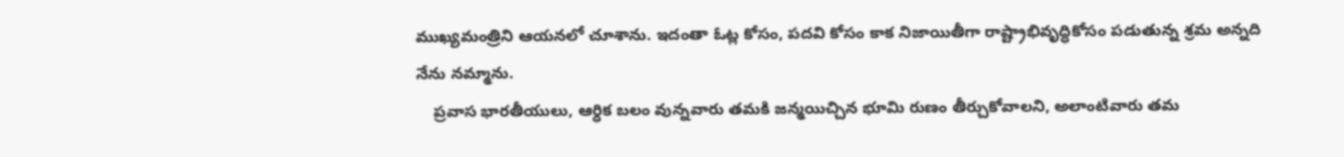ముఖ్యమంత్రిని ఆయనలో చూశాను. ఇదంతా ఓట్ల కోసం, పదవి కోసం కాక నిజాయితీగా రాష్ట్రాభివృద్ధికోసం పడుతున్న శ్రమ అన్నది నేను నమ్మాను.
    ప్రవాస భారతీయులు, ఆర్ధిక బలం వున్నవారు తమకి జన్మయిచ్చిన భూమి రుణం తీర్చుకోవాలని, అలాంటివారు తమ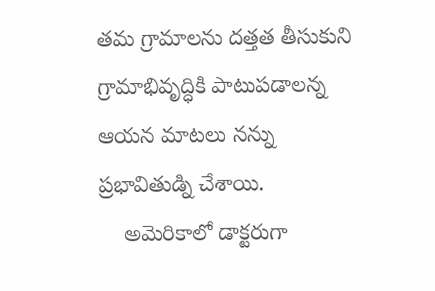తమ గ్రామాలను దత్తత తీసుకుని గ్రామాభివృద్ధికి పాటుపడాలన్న ఆయన మాటలు నన్ను ప్రభావితుడ్ని చేశాయి.
    అమెరికాలో డాక్టరుగా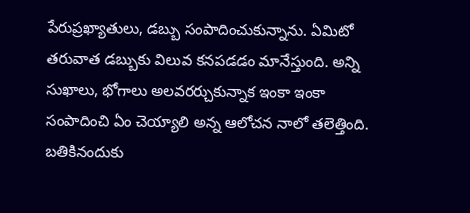పేరుప్రఖ్యాతులు, డబ్బు సంపాదించుకున్నాను. ఏమిటో తరువాత డబ్బుకు విలువ కనపడడం మానేస్తుంది. అన్ని సుఖాలు, భోగాలు అలవరర్చుకున్నాక ఇంకా ఇంకా సంపాదించి ఏం చెయ్యాలి అన్న ఆలోచన నాలో తలెత్తింది. బతికినందుకు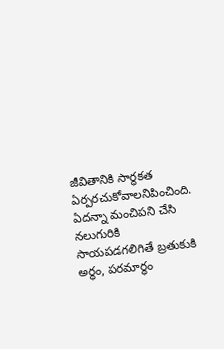జీవితానికి సార్ధకత ఏర్పరచుకోవాలనిపించింది. ఏదన్నా మంచిపని చేసి నలుగురికి సాయపడగలిగితే బ్రతుకుకి అర్ధం, పరమార్ధం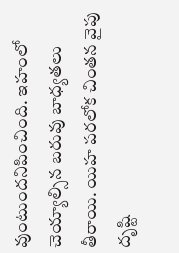వుంటుందనిపించింది. ఇహంలో చెయ్యాల్సిన బరువు బాధ్యతలు తీరాయి. యిహ పరలోక చింతన వైపు దృష్టి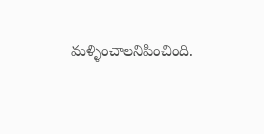మళ్ళించాలనిపించింది.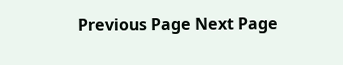Previous Page Next Page